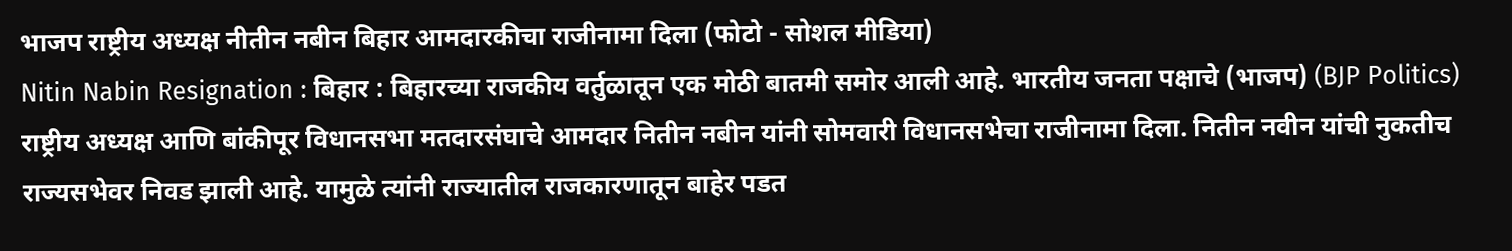भाजप राष्ट्रीय अध्यक्ष नीतीन नबीन बिहार आमदारकीचा राजीनामा दिला (फोटो - सोशल मीडिया)
Nitin Nabin Resignation : बिहार : बिहारच्या राजकीय वर्तुळातून एक मोठी बातमी समोर आली आहे. भारतीय जनता पक्षाचे (भाजप) (BJP Politics) राष्ट्रीय अध्यक्ष आणि बांकीपूर विधानसभा मतदारसंघाचे आमदार नितीन नबीन यांनी सोमवारी विधानसभेचा राजीनामा दिला. नितीन नवीन यांची नुकतीच राज्यसभेवर निवड झाली आहे. यामुळे त्यांनी राज्यातील राजकारणातून बाहेर पडत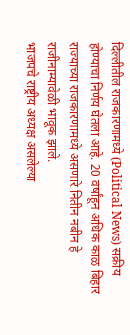दिल्लीतील राजकारणामध्ये (Political News) सक्रीय होण्याचा निर्णय घेतला आहे. 20 वर्षांहून अधिक काळ बिहार राज्याच्या राजकारणामध्ये असणारे नितीन नबीन हे राजीनाम्यावेळी भावूक झाले.
भाजपचे राष्ट्रीय अध्यक्ष असलेल्या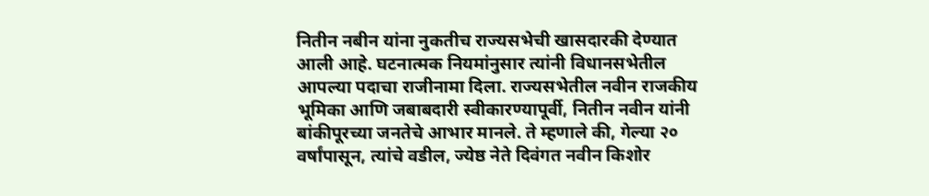नितीन नबीन यांना नुकतीच राज्यसभेची खासदारकी देण्यात आली आहे. घटनात्मक नियमांनुसार त्यांनी विधानसभेतील आपल्या पदाचा राजीनामा दिला. राज्यसभेतील नवीन राजकीय भूमिका आणि जबाबदारी स्वीकारण्यापूर्वी, नितीन नवीन यांनी बांकीपूरच्या जनतेचे आभार मानले. ते म्हणाले की, गेल्या २० वर्षांपासून, त्यांचे वडील, ज्येष्ठ नेते दिवंगत नवीन किशोर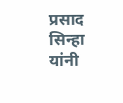प्रसाद सिन्हा यांनी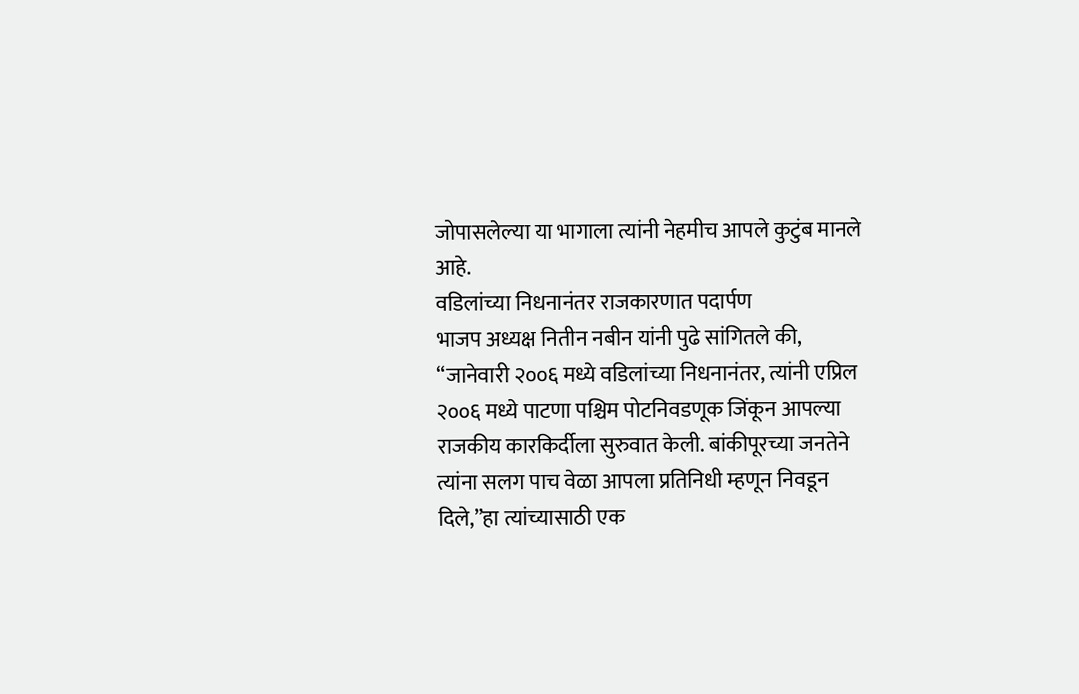जोपासलेल्या या भागाला त्यांनी नेहमीच आपले कुटुंब मानले आहे.
वडिलांच्या निधनानंतर राजकारणात पदार्पण
भाजप अध्यक्ष नितीन नबीन यांनी पुढे सांगितले की, “जानेवारी २००६ मध्ये वडिलांच्या निधनानंतर, त्यांनी एप्रिल २००६ मध्ये पाटणा पश्चिम पोटनिवडणूक जिंकून आपल्या राजकीय कारकिर्दीला सुरुवात केली. बांकीपूरच्या जनतेने त्यांना सलग पाच वेळा आपला प्रतिनिधी म्हणून निवडून दिले,”हा त्यांच्यासाठी एक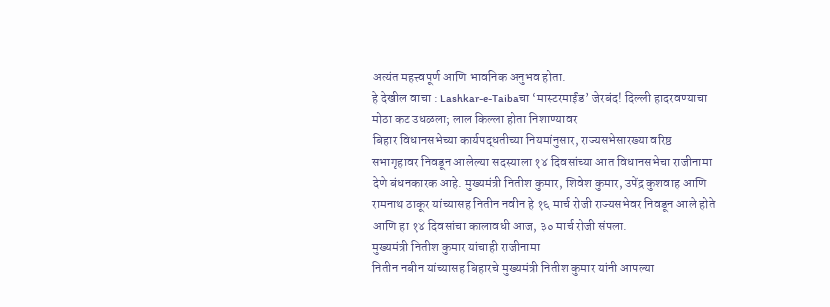अत्यंत महत्त्वपूर्ण आणि भावनिक अनुभव होता.
हे देखील वाचा : Lashkar-e-Taibaचा ‘मास्टरमाईंड’ जेरबंद! दिल्ली हादरवण्याचा मोठा कट उधळला; लाल किल्ला होता निशाण्यावर
बिहार विधानसभेच्या कार्यपद्धतीच्या नियमांनुसार, राज्यसभेसारख्या वरिष्ठ सभागृहावर निवडून आलेल्या सदस्याला १४ दिवसांच्या आत विधानसभेचा राजीनामा देणे बंधनकारक आहे. मुख्यमंत्री नितीश कुमार, शिवेश कुमार, उपेंद्र कुशवाह आणि रामनाथ ठाकूर यांच्यासह नितीन नवीन हे १६ मार्च रोजी राज्यसभेवर निवडून आले होते आणि हा १४ दिवसांचा कालावधी आज, ३० मार्च रोजी संपला.
मुख्यमंत्री नितीश कुमार यांचाही राजीनामा
नितीन नबीन यांच्यासह बिहारचे मुख्यमंत्री नितीश कुमार यांनी आपल्या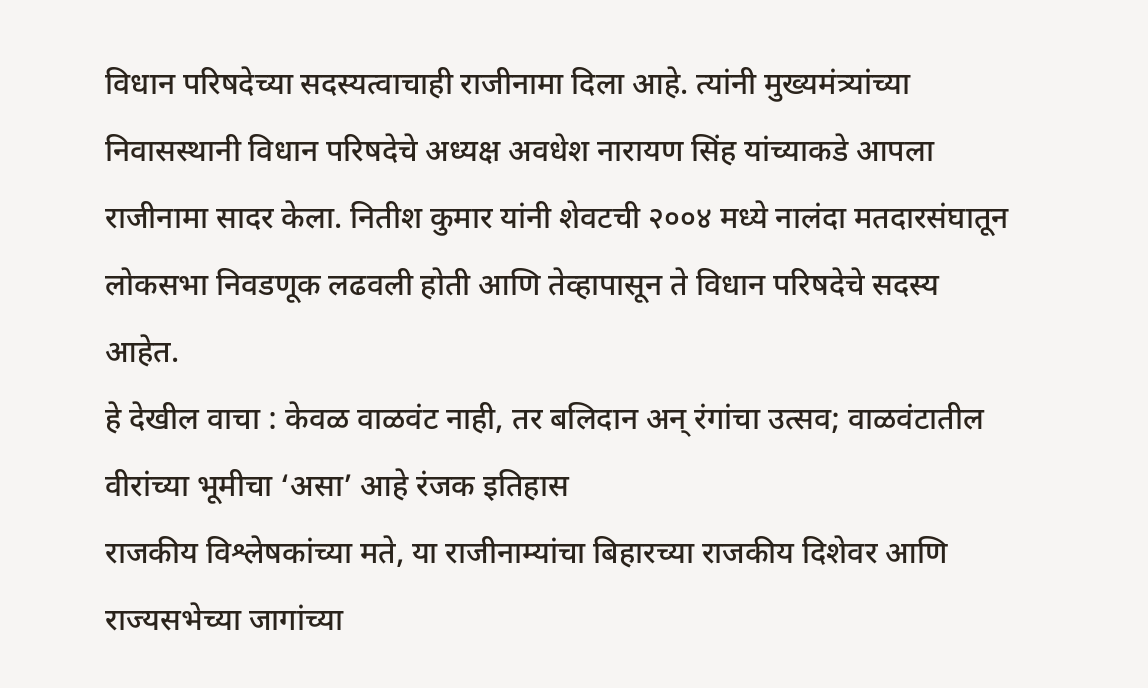विधान परिषदेच्या सदस्यत्वाचाही राजीनामा दिला आहे. त्यांनी मुख्यमंत्र्यांच्या निवासस्थानी विधान परिषदेचे अध्यक्ष अवधेश नारायण सिंह यांच्याकडे आपला राजीनामा सादर केला. नितीश कुमार यांनी शेवटची २००४ मध्ये नालंदा मतदारसंघातून लोकसभा निवडणूक लढवली होती आणि तेव्हापासून ते विधान परिषदेचे सदस्य आहेत.
हे देखील वाचा : केवळ वाळवंट नाही, तर बलिदान अन् रंगांचा उत्सव; वाळवंटातील वीरांच्या भूमीचा ‘असा’ आहे रंजक इतिहास
राजकीय विश्लेषकांच्या मते, या राजीनाम्यांचा बिहारच्या राजकीय दिशेवर आणि राज्यसभेच्या जागांच्या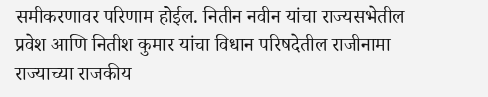समीकरणावर परिणाम होईल. नितीन नवीन यांचा राज्यसभेतील प्रवेश आणि नितीश कुमार यांचा विधान परिषदेतील राजीनामा राज्याच्या राजकीय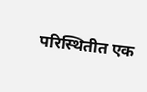परिस्थितीत एक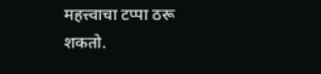महत्त्वाचा टप्पा ठरू शकतो.